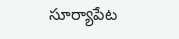సూర్యాపేట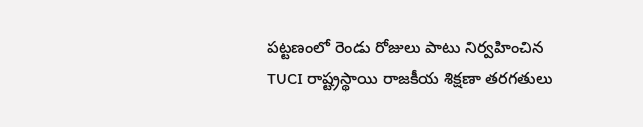పట్టణంలో రెండు రోజులు పాటు నిర్వహించిన TUCI రాష్ట్రస్థాయి రాజకీయ శిక్షణా తరగతులు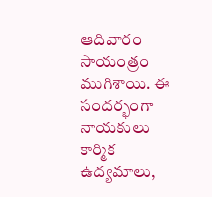ఆదివారం సాయంత్రం ముగిశాయి. ఈ సందర్భంగా నాయకులు కార్మిక ఉద్యమాలు,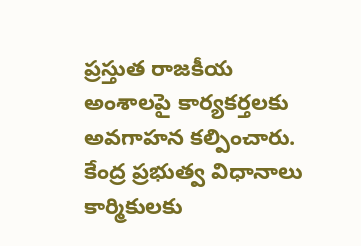ప్రస్తుత రాజకీయ అంశాలపై కార్యకర్తలకు అవగాహన కల్పించారు. కేంద్ర ప్రభుత్వ విధానాలు కార్మికులకు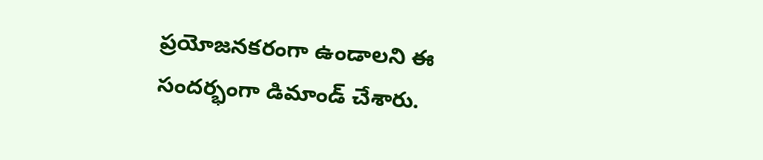ప్రయోజనకరంగా ఉండాలని ఈ సందర్భంగా డిమాండ్ చేశారు.